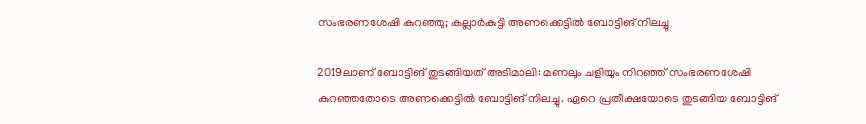സംഭരണശേഷി കുറഞ്ഞു; കല്ലാര്‍കുട്ടി അണക്കെട്ടിൽ ബോട്ടിങ് നിലച്ചു

2019ലാണ് ബോട്ടിങ് തുടങ്ങിയത് അടിമാലി: മണലും ചളിയും നിറഞ്ഞ് സംഭരണശേഷി കുറഞ്ഞതോടെ അണക്കെട്ടില്‍ ബോട്ടിങ് നിലച്ചു. ഏറെ പ്രതീക്ഷയോടെ തുടങ്ങിയ ബോട്ടിങ്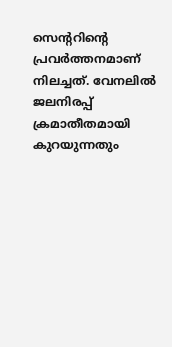സെന്ററിന്റെ പ്രവര്‍ത്തനമാണ് നിലച്ചത്. വേനലിൽ ജലനിരപ്പ് ക്രമാതീതമായി കുറയുന്നതും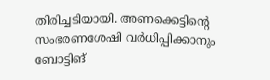തിരിച്ചടിയായി. അണക്കെട്ടിന്റെ സംഭരണശേഷി വര്‍ധിപ്പിക്കാനും ബോട്ടിങ്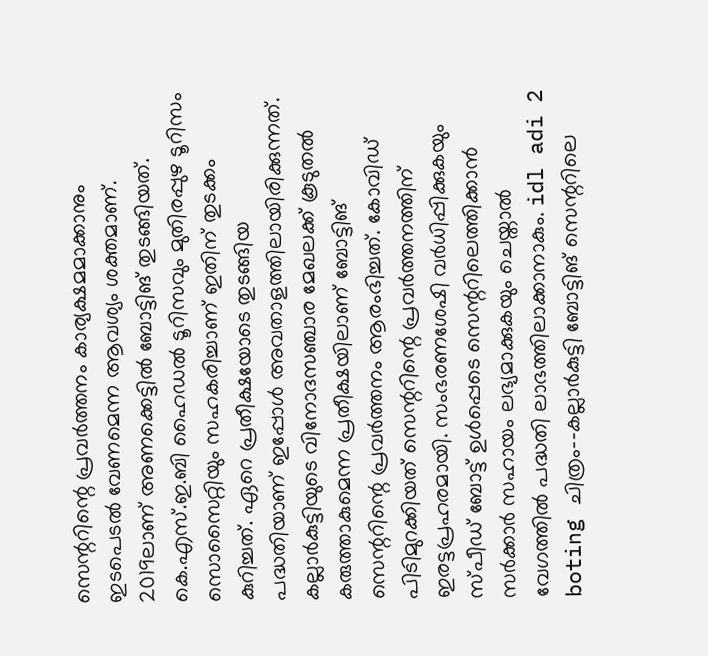സെന്ററിന്റെ പ്രവര്‍ത്തനം കാര്യക്ഷമമാക്കാനും ഇടപെടല്‍ വേണമെന്ന ആവശ്യം ശക്തമാണ്. 2019ലാണ് അണക്കെട്ടില്‍ ബോട്ടിങ് തുടങ്ങിയത്. കെ.എസ്.ഇ.ബി ഹൈഡല്‍ ടൂറിസവും മുതിരപ്പുഴ ടൂറിസം സൊസൈറ്റിയും സഹകരിച്ചാണ് ഇതിന് തുടക്കം കുറിച്ചത്. ഏറെ പ്രതീക്ഷയോടെ തുടങ്ങിയ പദ്ധതിയാണ് ഇപ്പോള്‍ അവതാളത്തിലായിരിക്കുന്നത്. കല്ലാര്‍കുട്ടിയുടെ വിനോദസഞ്ചാര മേഖലക്ക് കൂടുതല്‍ കരുത്താകുമെന്ന പ്രതീക്ഷയിലാണ് ബോട്ടിങ് സെന്ററിന്റെ പ്രവര്‍ത്തനം ആരംഭിച്ചത്. കോവിഡ് പിടിമുറക്കിയത് സെന്ററിന്റെ പ്രവര്‍ത്തനത്തിന് ഇരട്ടപ്രഹരമായി. സംഭരണശേഷി വര്‍ധിപ്പിക്കുകയും സ്പീഡ് ബോട്ട് ഉള്‍പ്പെടെ സെന്ററിലെത്തിക്കാന്‍ സര്‍ക്കാര്‍ സഹായം ലഭ്യമാക്കുകയും ചെയ്താല്‍ വേഗത്തില്‍ പദ്ധതി ലാഭത്തിലാക്കാനാകും. idl adi 2 boting ചിത്രം--കല്ലാര്‍കുട്ടി ബോട്ടിങ് സെന്ററിലെ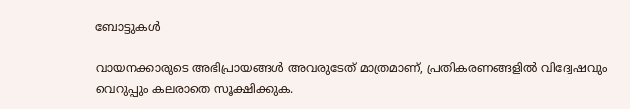ബോട്ടുകള്‍

വായനക്കാരുടെ അഭിപ്രായങ്ങള്‍ അവരുടേത് മാത്രമാണ്, പ്രതികരണങ്ങളിൽ വിദ്വേഷവും വെറുപ്പും കലരാതെ സൂക്ഷിക്കുക.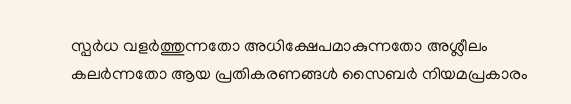സ്പർധ വളർത്തുന്നതോ അധിക്ഷേപമാകുന്നതോ അശ്ലീലം കലർന്നതോ ആയ പ്രതികരണങ്ങൾ സൈബർ നിയമപ്രകാരം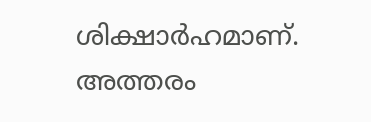ശിക്ഷാർഹമാണ്. അത്തരം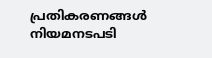പ്രതികരണങ്ങൾ നിയമനടപടി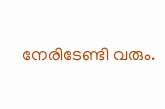നേരിടേണ്ടി വരും.